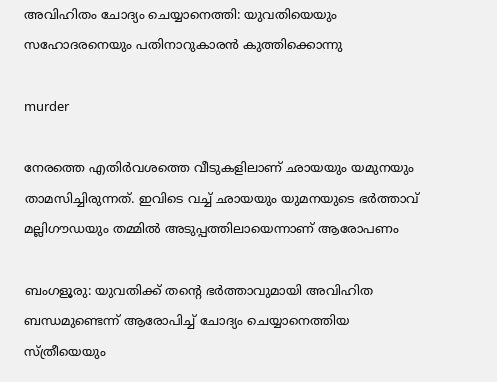അവിഹിതം ചോദ്യം ചെയ്യാനെത്തി: യുവതിയെയും സഹോദരനെയും പതിനാറുകാരൻ കുത്തിക്കൊന്നു

murder

നേരത്തെ എതിർവശത്തെ വീടുകളിലാണ് ഛായയും യമുനയും താമസിച്ചിരുന്നത്. ഇവിടെ വച്ച്‌ ഛായയും യുമനയുടെ ഭർത്താവ് മല്ലിഗൗഡയും തമ്മില്‍ അടുപ്പത്തിലായെന്നാണ് ആരോപണം

ബംഗളൂരു: യുവതിക്ക് തന്റെ ഭർത്താവുമായി അവിഹിത ബന്ധമുണ്ടെന്ന് ആരോപിച്ച്‌ ചോദ്യം ചെയ്യാനെത്തിയ സ്ത്രീയെയും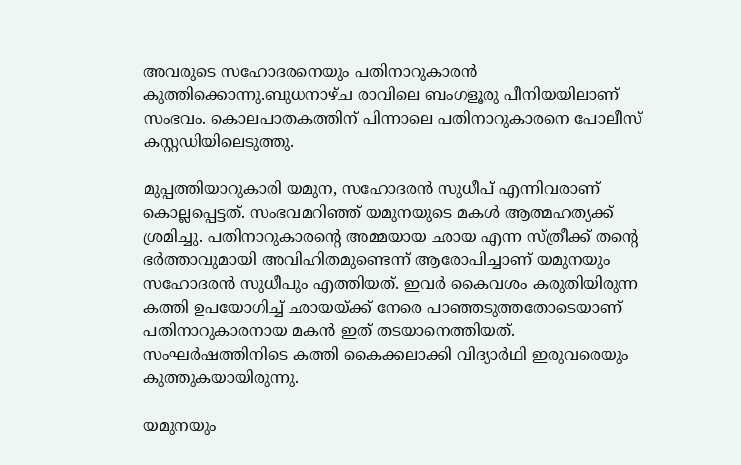അവരുടെ സഹോദരനെയും പതിനാറുകാരൻ കുത്തിക്കൊന്നു.ബുധനാഴ്ച രാവിലെ ബംഗളൂരു പീനിയയിലാണ് സംഭവം. കൊലപാതകത്തിന് പിന്നാലെ പതിനാറുകാരനെ പോലീസ് കസ്റ്റഡിയിലെടുത്തു.

മുപ്പത്തിയാറുകാരി യമുന, സഹോദരൻ സുധീപ് എന്നിവരാണ് കൊല്ലപ്പെട്ടത്. സംഭവമറിഞ്ഞ് യമുനയുടെ മകള്‍ ആത്മഹത്യക്ക് ശ്രമിച്ചു. പതിനാറുകാരന്റെ അമ്മയായ ഛായ എന്ന സ്ത്രീക്ക് തന്റെ ഭർത്താവുമായി അവിഹിതമുണ്ടെന്ന് ആരോപിച്ചാണ് യമുനയും സഹോദരൻ സുധീപും എത്തിയത്. ഇവർ കൈവശം കരുതിയിരുന്ന കത്തി ഉപയോഗിച്ച്‌ ഛായയ്ക്ക് നേരെ പാഞ്ഞടുത്തതോടെയാണ് പതിനാറുകാരനായ മകൻ ഇത് തടയാനെത്തിയത്. സംഘർഷത്തിനിടെ കത്തി കൈക്കലാക്കി വിദ്യാർഥി ഇരുവരെയും കുത്തുകയായിരുന്നു.

യമുനയും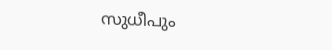സുധീപും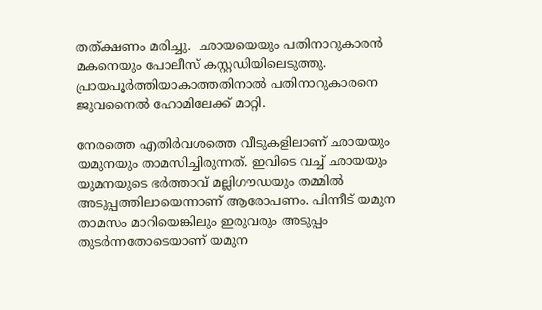തത്ക്ഷണം മരിച്ചു.  ഛായയെയും പതിനാറുകാരൻ മകനെയും പോലീസ് കസ്റ്റഡിയിലെടുത്തു. പ്രായപൂർത്തിയാകാത്തതിനാല്‍ പതിനാറുകാരനെ ജുവനൈല്‍ ഹോമിലേക്ക് മാറ്റി.

നേരത്തെ എതിർവശത്തെ വീടുകളിലാണ് ഛായയും യമുനയും താമസിച്ചിരുന്നത്. ഇവിടെ വച്ച്‌ ഛായയും യുമനയുടെ ഭർത്താവ് മല്ലിഗൗഡയും തമ്മില്‍ അടുപ്പത്തിലായെന്നാണ് ആരോപണം. പിന്നീട് യമുന താമസം മാറിയെങ്കിലും ഇരുവരും അടുപ്പം തുടർന്നതോടെയാണ് യമുന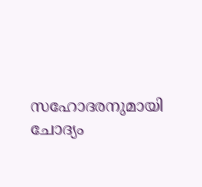സഹോദരനുമായി ചോദ്യം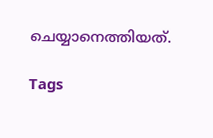ചെയ്യാനെത്തിയത്.

Tags